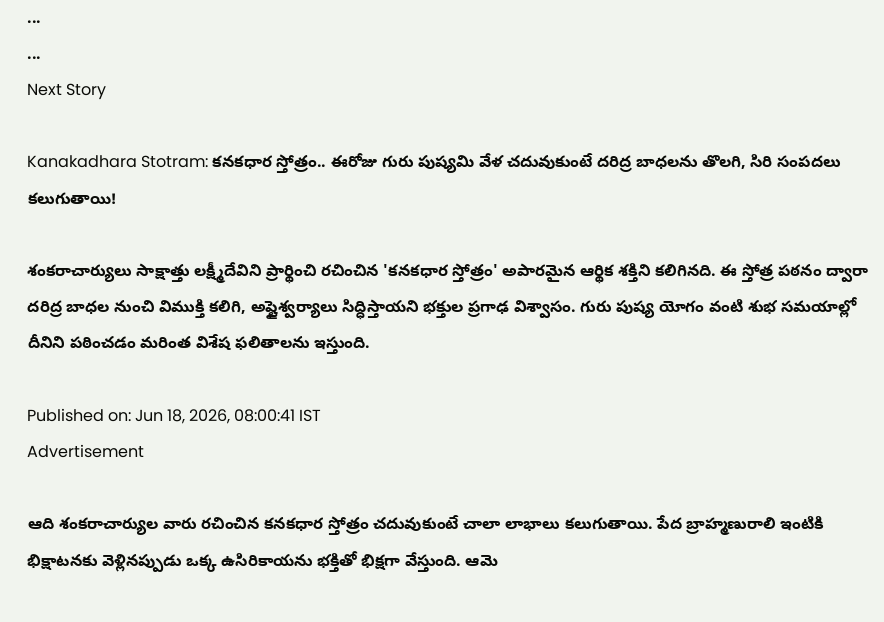...
...
Next Story

Kanakadhara Stotram: కనకధార స్తోత్రం.. ఈరోజు గురు పుష్యమి వేళ చదువుకుంటే దరిద్ర బాధలను తొలగి, సిరి సంపదలు కలుగుతాయి!

శంకరాచార్యులు సాక్షాత్తు లక్ష్మీదేవిని ప్రార్థించి రచించిన 'కనకధార స్తోత్రం' అపారమైన ఆర్థిక శక్తిని కలిగినది. ఈ స్తోత్ర పఠనం ద్వారా దరిద్ర బాధల నుంచి విముక్తి కలిగి, అష్టైశ్వర్యాలు సిద్ధిస్తాయని భక్తుల ప్రగాఢ విశ్వాసం. గురు పుష్య యోగం వంటి శుభ సమయాల్లో దీనిని పఠించడం మరింత విశేష ఫలితాలను ఇస్తుంది.

Published on: Jun 18, 2026, 08:00:41 IST
Advertisement

ఆది శంకరాచార్యుల వారు రచించిన కనకధార స్తోత్రం చదువుకుంటే చాలా లాభాలు కలుగుతాయి. పేద బ్రాహ్మణురాలి ఇంటికి భిక్షాటనకు వెళ్లినప్పుడు ఒక్క ఉసిరికాయను భక్తితో భిక్షగా వేస్తుంది. ఆమె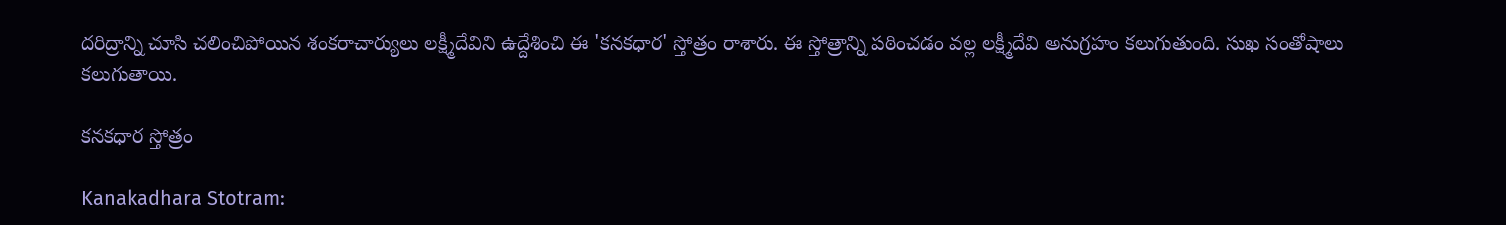దరిద్రాన్ని చూసి చలించిపోయిన శంకరాచార్యులు లక్ష్మీదేవిని ఉద్దేశించి ఈ 'కనకధార' స్తోత్రం రాశారు. ఈ స్తోత్రాన్ని పఠించడం వల్ల లక్ష్మీదేవి అనుగ్రహం కలుగుతుంది. సుఖ సంతోషాలు కలుగుతాయి.

కనకధార స్తోత్రం

Kanakadhara Stotram: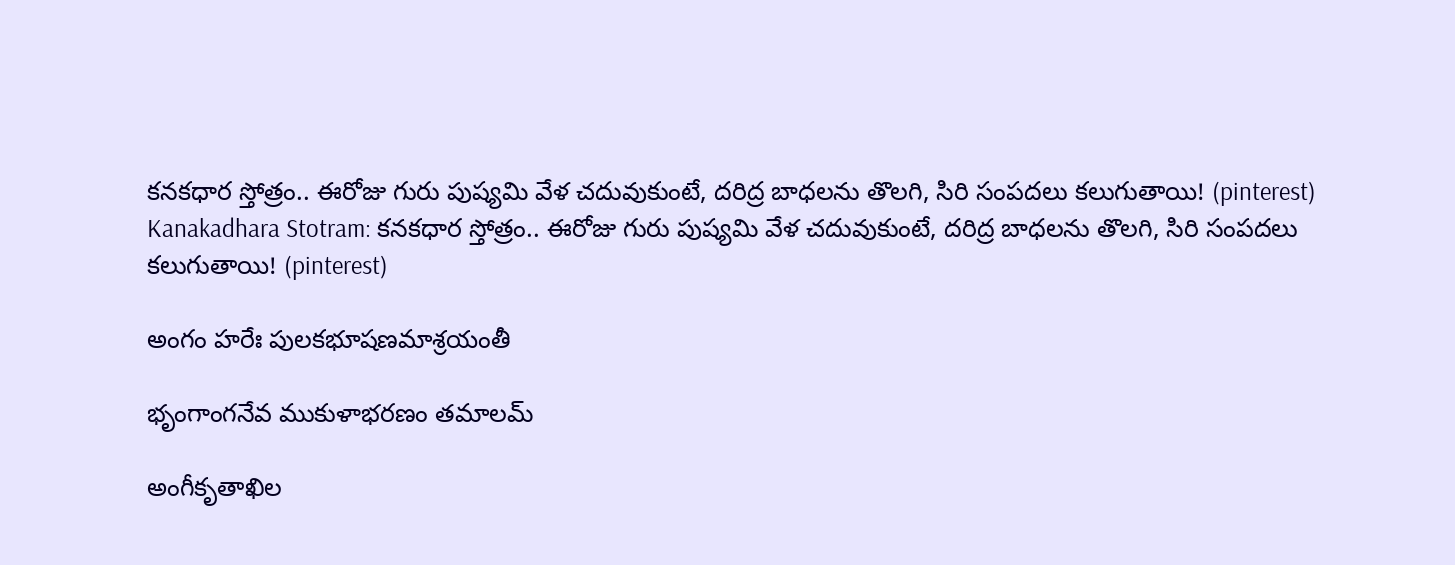కనకధార స్తోత్రం.. ఈరోజు గురు పుష్యమి వేళ చదువుకుంటే, దరిద్ర బాధలను తొలగి, సిరి సంపదలు కలుగుతాయి! (pinterest)
Kanakadhara Stotram: కనకధార స్తోత్రం.. ఈరోజు గురు పుష్యమి వేళ చదువుకుంటే, దరిద్ర బాధలను తొలగి, సిరి సంపదలు కలుగుతాయి! (pinterest)

అంగం హరేః పులకభూషణమాశ్రయంతీ

భృంగాంగనేవ ముకుళాభరణం తమాలమ్

అంగీకృతాఖిల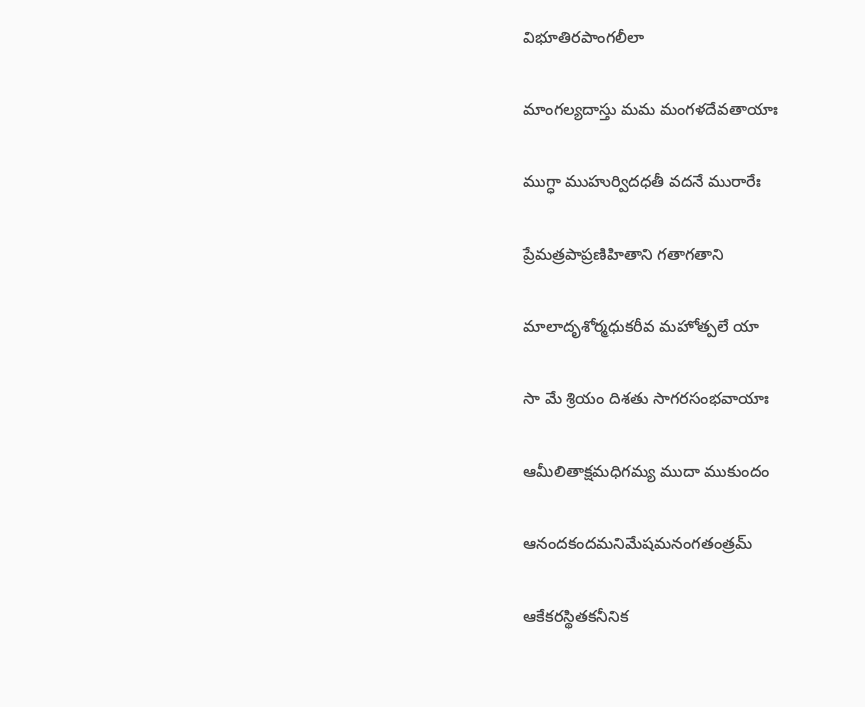విభూతిరపాంగలీలా

మాంగల్యదాస్తు మమ మంగళదేవతాయాః

ముగ్ధా ముహుర్విదధతీ వదనే మురారేః

ప్రేమత్రపాప్రణిహితాని గతాగతాని

మాలాదృశోర్మధుకరీవ మహోత్పలే యా

సా మే శ్రియం దిశతు సాగరసంభవాయాః

ఆమీలితాక్షమధిగమ్య ముదా ముకుందం

ఆనందకందమనిమేషమనంగతంత్రమ్

ఆకేకరస్థితకనీనిక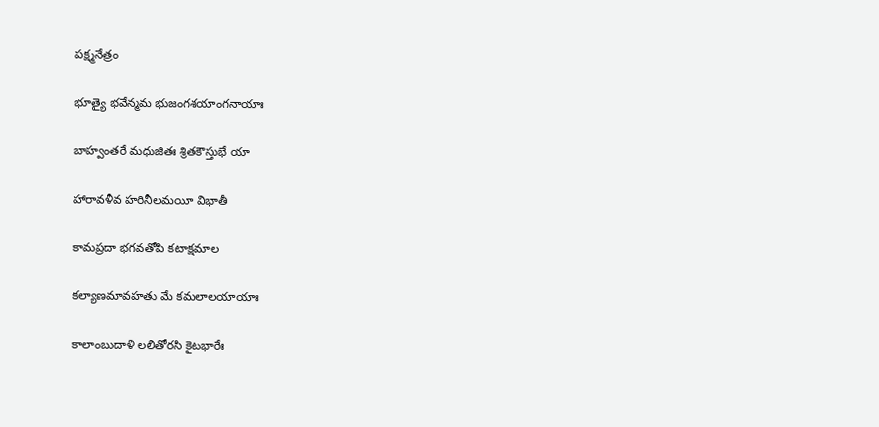పక్ష్మనేత్రం

భూత్యై భవేన్మమ భుజంగశయాంగనాయాః

బాహ్వంతరే మధుజితః శ్రితకౌస్తుభే యా

హారావళీవ హరినీలమయీ విభాతీ

కామప్రదా భగవతోపి కటాక్షమాల

కల్యాణమావహతు మే కమలాలయాయాః

కాలాంబుదాళి లలితోరసి కైటభారేః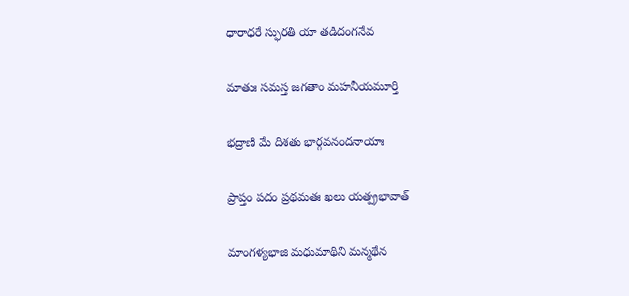ధారాధరే స్ఫురతి యా తడిదంగనేవ

మాతుః సమస్త జగతాం మహనీయమూర్తి

భద్రాణి మే దిశతు భార్గవనందనాయాః

ప్రాప్తం పదం ప్రథమతః ఖలు యత్ప్రభావాత్

మాంగళ్యభాజి మధుమాథిని మన్మథేన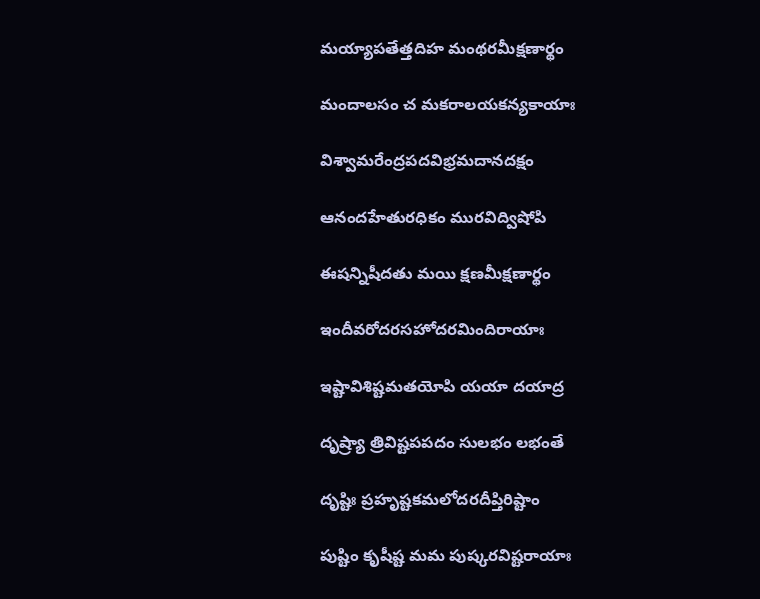మయ్యాపతేత్తదిహ మంథరమీక్షణార్థం

మందాలసం చ మకరాలయకన్యకాయాః

విశ్వామరేంద్రపదవిభ్రమదానదక్షం

ఆనందహేతురధికం మురవిద్విషోపి

ఈషన్నిషీదతు మయి క్షణమీక్షణార్థం

ఇందీవరోదరసహోదరమిందిరాయాః

ఇష్టావిశిష్టమతయోపి యయా దయాద్ర

దృష్ర్యా త్రివిష్టపపదం సులభం లభంతే

దృష్టిః ప్రహృష్టకమలోదరదీప్తిరిష్టాం

పుష్టిం కృషీష్ట మమ పుష్కరవిష్టరాయాః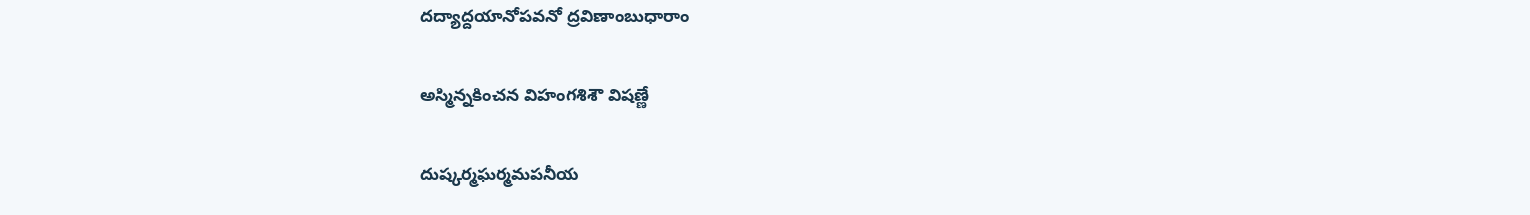దద్యాద్దయానోపవనో ద్రవిణాంబుధారాం

అస్మిన్నకించన విహంగశిశౌ విషణ్ణే

దుష్కర్మఘర్మమపనీయ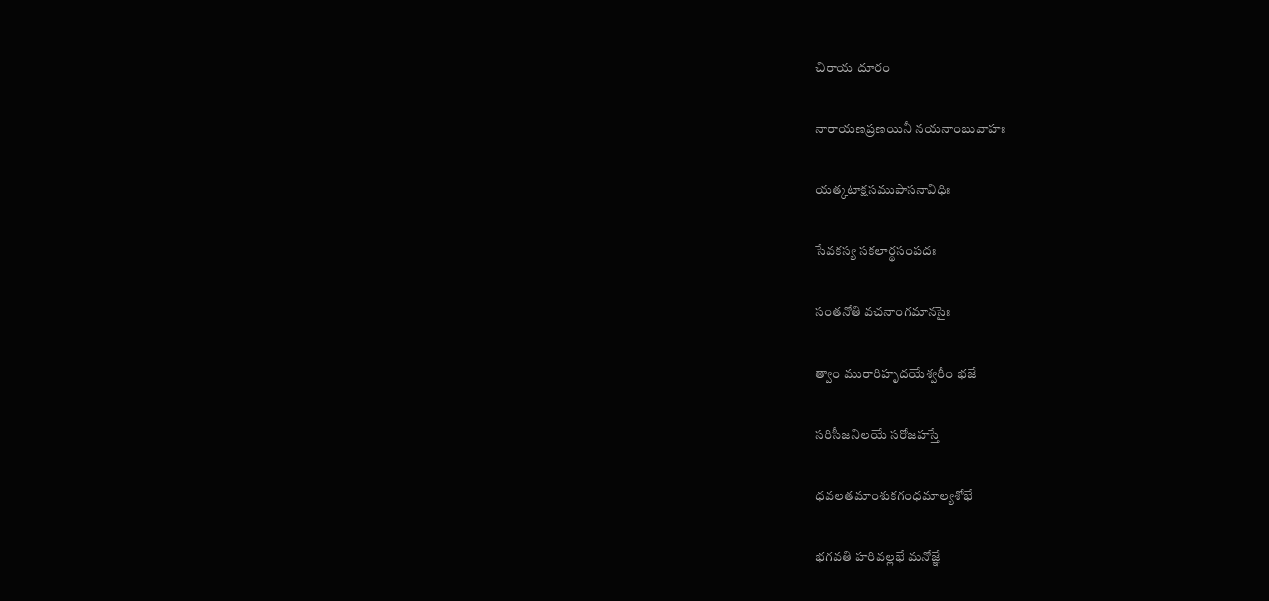చిరాయ దూరం

నారాయణప్రణయినీ నయనాంబువాహః

యత్కటాక్షసముపాసనావిధిః

సేవకస్య సకలార్థసంపదః

సంతనోతి వచనాంగమానసైః

త్వాం మురారిహృదయేశ్వరీం భజే

సరిసీజనిలయే సరోజహస్తే

ధవలతమాంశుకగంధమాల్యశోభే

భగవతి హరివల్లభే మనోజ్ఞే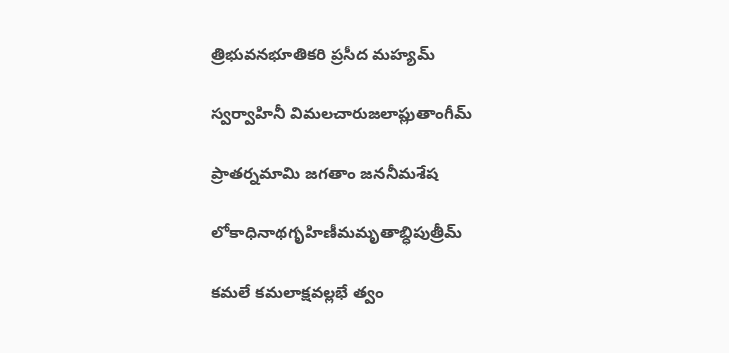త్రిభువనభూతికరి ప్రసీద మహ్యమ్

స్వర్వాహినీ విమలచారుజలాప్లుతాంగీమ్

ప్రాతర్నమామి జగతాం జననీమశేష

లోకాధినాథగృహిణీమమృతాబ్ధిపుత్రీమ్

కమలే కమలాక్షవల్లభే త్వం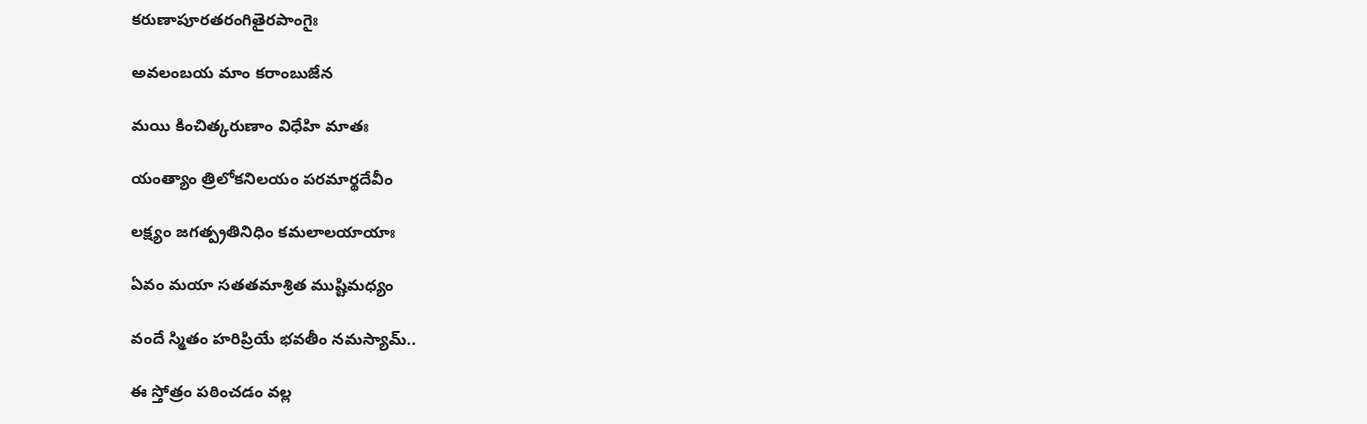కరుణాపూరతరంగితైరపాంగైః

అవలంబయ మాం కరాంబుజేన

మయి కించిత్కరుణాం విధేహి మాతః

యంత్యాం త్రిలోకనిలయం పరమార్థదేవీం

లక్ష్యం జగత్ప్రతినిధిం కమలాలయాయాః

ఏవం మయా సతతమాశ్రిత ముష్టిమధ్యం

వందే స్మితం హరిప్రియే భవతీం నమస్యామ్..

ఈ స్తోత్రం పఠించడం వల్ల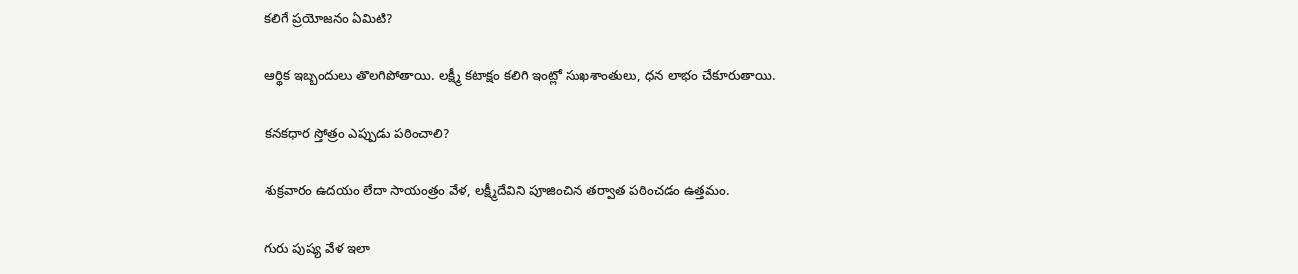కలిగే ప్రయోజనం ఏమిటి?

ఆర్థిక ఇబ్బందులు తొలగిపోతాయి. లక్ష్మీ కటాక్షం కలిగి ఇంట్లో సుఖశాంతులు, ధన లాభం చేకూరుతాయి.

కనకధార స్తోత్రం ఎప్పుడు పఠించాలి?

శుక్రవారం ఉదయం లేదా సాయంత్రం వేళ, లక్ష్మీదేవిని పూజించిన తర్వాత పఠించడం ఉత్తమం.

గురు పుష్య వేళ ఇలా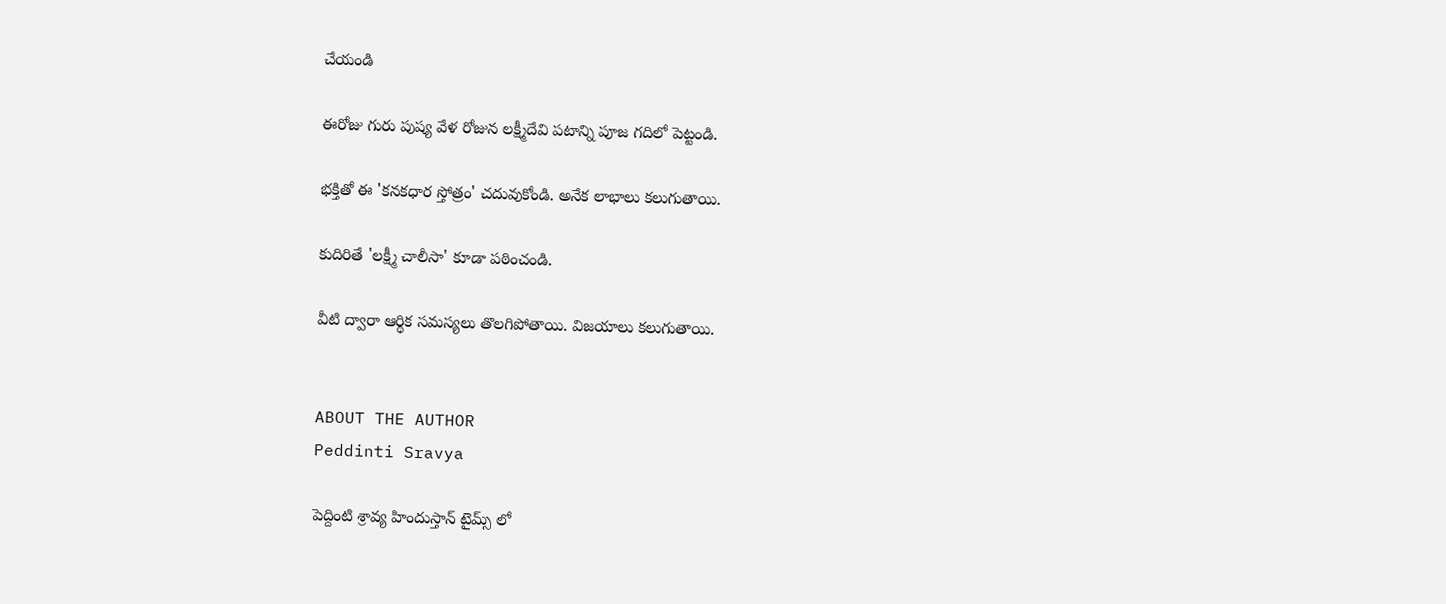చేయండి

ఈరోజు గురు పుష్య వేళ రోజున లక్ష్మీదేవి పటాన్ని పూజ గదిలో పెట్టండి.

భక్తితో ఈ 'కనకధార స్తోత్రం' చదువుకోండి. అనేక లాభాలు కలుగుతాయి.

కుదిరితే 'లక్ష్మీ చాలీసా' కూడా పఠించండి.

వీటి ద్వారా ఆర్థిక సమస్యలు తొలగిపోతాయి. విజయాలు కలుగుతాయి.


ABOUT THE AUTHOR
Peddinti Sravya

పెద్దింటి శ్రావ్య హిందుస్తాన్ టైమ్స్ లో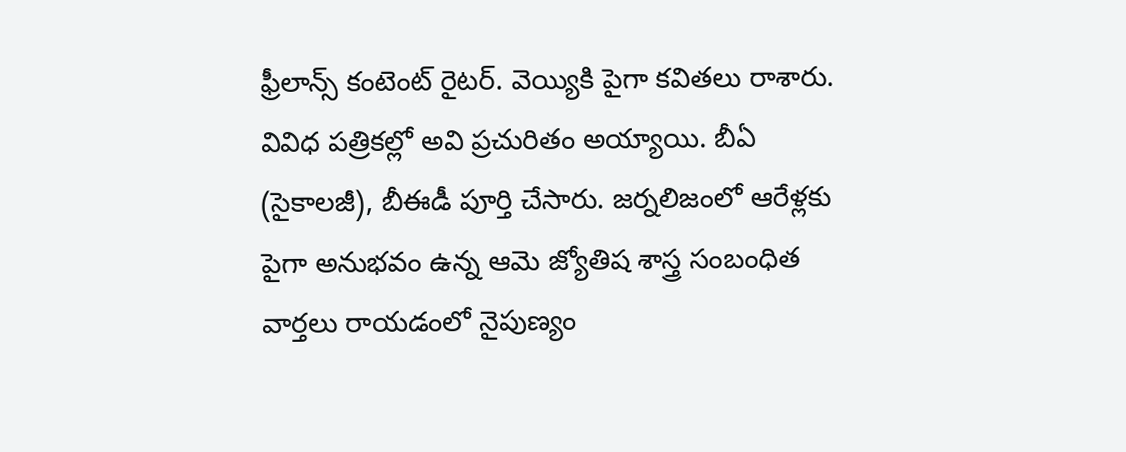ఫ్రీలాన్స్ కంటెంట్ రైటర్. వెయ్యికి పైగా కవితలు రాశారు. వివిధ పత్రికల్లో అవి ప్రచురితం అయ్యాయి. బీఏ (సైకాలజీ), బీఈడీ పూర్తి చేసారు. జర్నలిజంలో ఆరేళ్లకు పైగా అనుభవం ఉన్న ఆమె జ్యోతిష శాస్త్ర సంబంధిత వార్తలు రాయడంలో నైపుణ్యం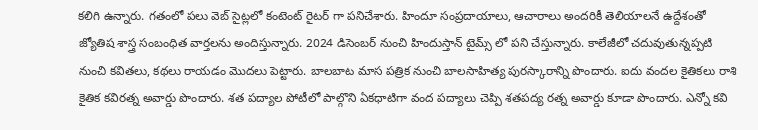కలిగి ఉన్నారు. గతంలో పలు వెబ్ సైట్లలో కంటెంట్ రైటర్ గా పనిచేశారు. హిందూ సంప్రదాయాలు, ఆచారాలు అందరికీ తెలియాలనే ఉద్దేశంతో జ్యోతిష శాస్త్ర సంబంధిత వార్తలను అందిస్తున్నారు. 2024 డిసెంబర్ నుంచి హిందుస్తాన్ టైమ్స్ లో పని చేస్తున్నారు. కాలేజీలో చదువుతున్నప్పటి నుంచి కవితలు, కథలు రాయడం మొదలు పెట్టారు. బాలబాట మాస పత్రిక నుంచి బాలసాహిత్య పురస్కారాన్ని పొందారు. ఐదు వందల కైతికలు రాశి కైతిక కవిరత్న అవార్డు పొందారు. శత పద్యాల పోటీలో పాల్గొని ఏకధాటిగా వంద పద్యాలు చెప్పి శతపద్య రత్న అవార్డు కూడా పొందారు. ఎన్నో కవి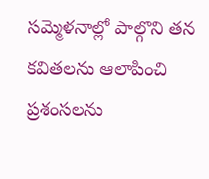సమ్మెళనాల్లో పాల్గొని తన కవితలను ఆలాపించి ప్రశంసలను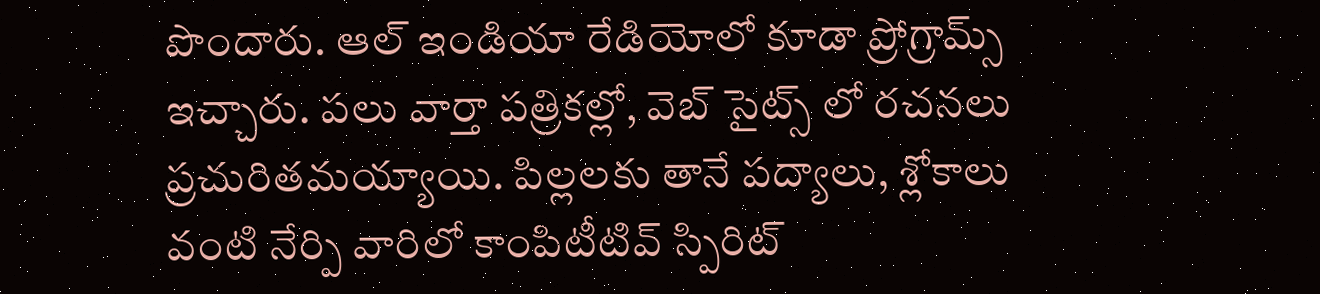పొందారు. ఆల్ ఇండియా రేడియోలో కూడా ప్రోగ్రామ్స్ ఇచ్చారు. పలు వార్తా పత్రికల్లో, వెబ్ సైట్స్ లో రచనలు ప్రచురితమయ్యాయి. పిల్లలకు తానే పద్యాలు, శ్లోకాలు వంటి నేర్పి వారిలో కాంపిటీటివ్ స్పిరిట్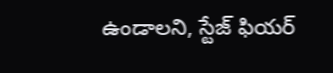ఉండాలని, స్టేజ్ ఫియర్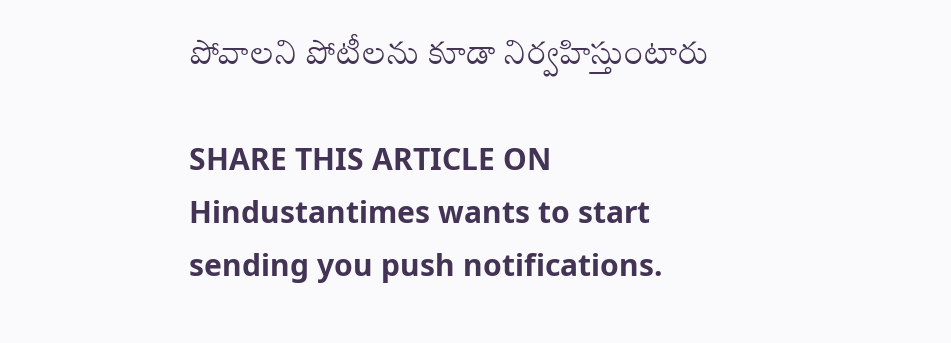పోవాలని పోటీలను కూడా నిర్వహిస్తుంటారు

SHARE THIS ARTICLE ON
Hindustantimes wants to start sending you push notifications.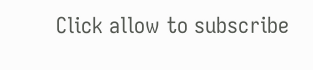Click allow to subscribe